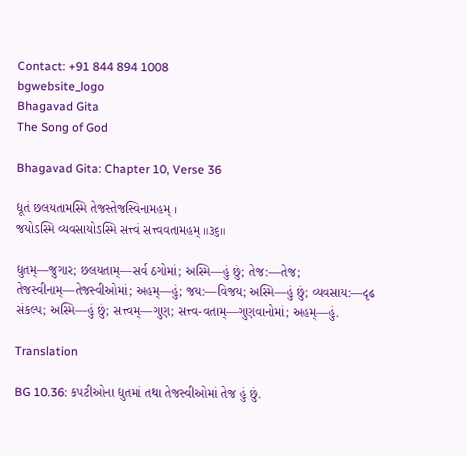Contact: +91 844 894 1008
bgwebsite_logo
Bhagavad Gita
The Song of God

Bhagavad Gita: Chapter 10, Verse 36

દ્યૂતં છલયતામસ્મિ તેજસ્તેજસ્વિનામહમ્ ।
જયોઽસ્મિ વ્યવસાયોઽસ્મિ સત્ત્વં સત્ત્વવતામહમ્ ॥૩૬॥

દ્યુતમ્—જુગાર; છલયતામ્—સર્વ ઠગોમાં; અસ્મિ—હું છું; તેજ:—તેજ; તેજસ્વીનામ્—તેજસ્વીઓમાં; અહમ્—હું; જય:—વિજય; અસ્મિ—હું છું; વ્યવસાય:—દૃઢ સંકલ્પ; અસ્મિ—હું છું; સત્ત્વમ્—ગુણ; સત્ત્વ-વતામ્—ગુણવાનોમાં; અહમ્—હું.

Translation

BG 10.36: કપટીઓના દ્યુતમાં તથા તેજસ્વીઓમાં તેજ હું છું.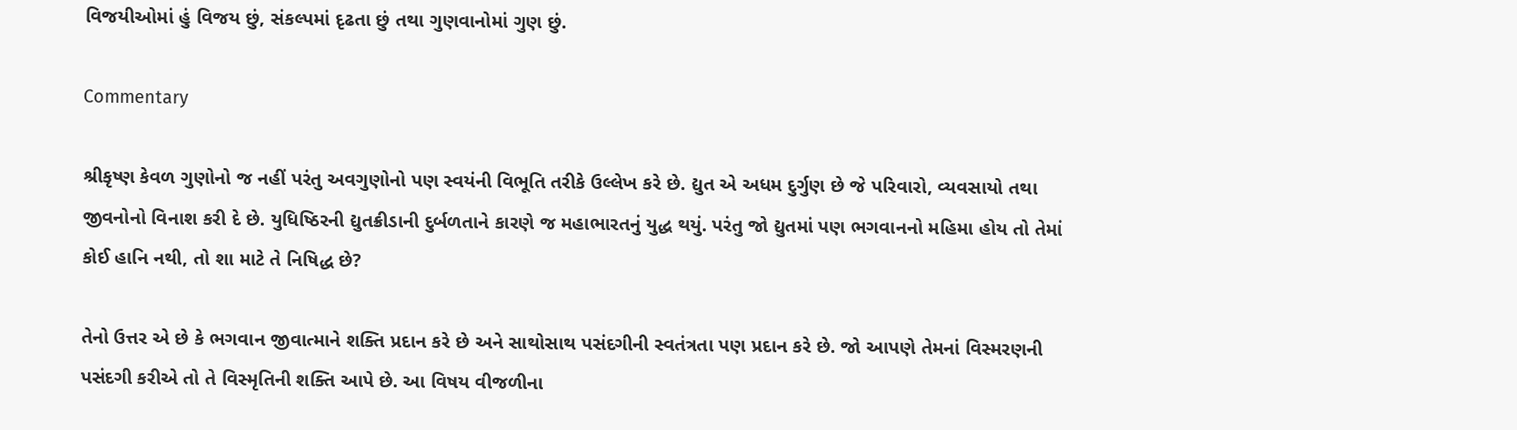વિજયીઓમાં હું વિજય છું, સંકલ્પમાં દૃઢતા છું તથા ગુણવાનોમાં ગુણ છું.

Commentary

શ્રીકૃષ્ણ કેવળ ગુણોનો જ નહીં પરંતુ અવગુણોનો પણ સ્વયંની વિભૂતિ તરીકે ઉલ્લેખ કરે છે. દ્યુત એ અધમ દુર્ગુણ છે જે પરિવારો, વ્યવસાયો તથા જીવનોનો વિનાશ કરી દે છે. યુધિષ્ઠિરની દ્યુતક્રીડાની દુર્બળતાને કારણે જ મહાભારતનું યુદ્ધ થયું. પરંતુ જો દ્યુતમાં પણ ભગવાનનો મહિમા હોય તો તેમાં કોઈ હાનિ નથી, તો શા માટે તે નિષિદ્ધ છે?

તેનો ઉત્તર એ છે કે ભગવાન જીવાત્માને શક્તિ પ્રદાન કરે છે અને સાથોસાથ પસંદગીની સ્વતંત્રતા પણ પ્રદાન કરે છે. જો આપણે તેમનાં વિસ્મરણની પસંદગી કરીએ તો તે વિસ્મૃતિની શક્તિ આપે છે. આ વિષય વીજળીના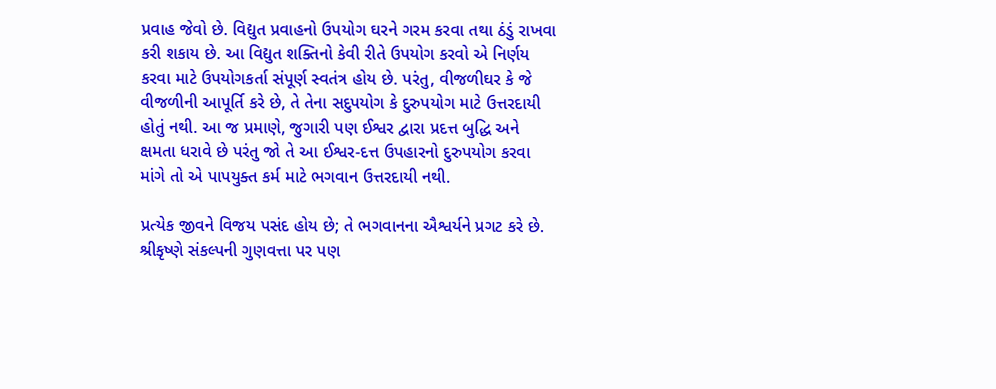પ્રવાહ જેવો છે. વિદ્યુત પ્રવાહનો ઉપયોગ ઘરને ગરમ કરવા તથા ઠંડું રાખવા કરી શકાય છે. આ વિદ્યુત શક્તિનો કેવી રીતે ઉપયોગ કરવો એ નિર્ણય કરવા માટે ઉપયોગકર્તા સંપૂર્ણ સ્વતંત્ર હોય છે. પરંતુ, વીજળીઘર કે જે વીજળીની આપૂર્તિ કરે છે, તે તેના સદુપયોગ કે દુરુપયોગ માટે ઉત્તરદાયી હોતું નથી. આ જ પ્રમાણે, જુગારી પણ ઈશ્વર દ્વારા પ્રદત્ત બુદ્ધિ અને ક્ષમતા ધરાવે છે પરંતુ જો તે આ ઈશ્વર-દત્ત ઉપહારનો દુરુપયોગ કરવા માંગે તો એ પાપયુક્ત કર્મ માટે ભગવાન ઉત્તરદાયી નથી.

પ્રત્યેક જીવને વિજય પસંદ હોય છે; તે ભગવાનના ઐશ્વર્યને પ્રગટ કરે છે. શ્રીકૃષ્ણે સંકલ્પની ગુણવત્તા પર પણ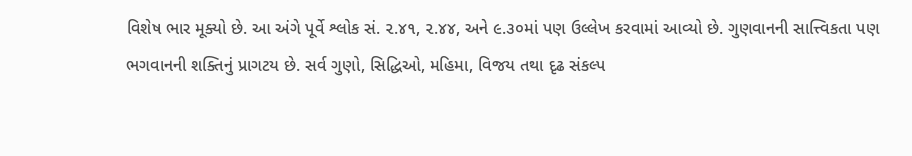વિશેષ ભાર મૂક્યો છે. આ અંગે પૂર્વે શ્લોક સં. ૨.૪૧, ૨.૪૪, અને ૯.૩૦માં પણ ઉલ્લેખ કરવામાં આવ્યો છે. ગુણવાનની સાત્ત્વિકતા પણ ભગવાનની શક્તિનું પ્રાગટય છે. સર્વ ગુણો, સિદ્ધિઓ, મહિમા, વિજય તથા દૃઢ સંકલ્પ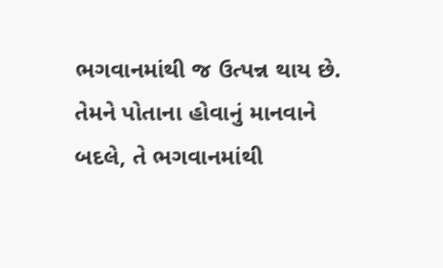ભગવાનમાંથી જ ઉત્પન્ન થાય છે. તેમને પોતાના હોવાનું માનવાને બદલે, તે ભગવાનમાંથી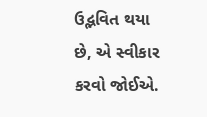ઉદ્ભવિત થયા છે, એ સ્વીકાર કરવો જોઈએ.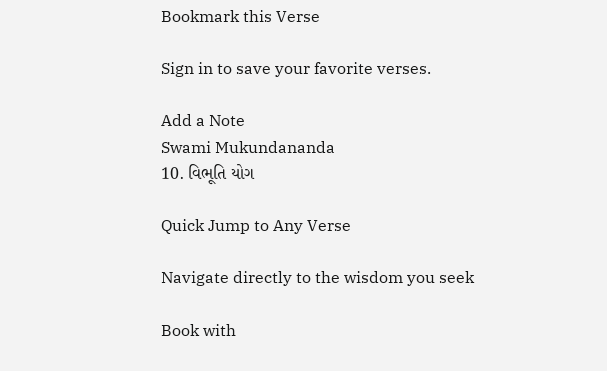Bookmark this Verse

Sign in to save your favorite verses.

Add a Note
Swami Mukundananda
10. વિભૂતિ યોગ

Quick Jump to Any Verse

Navigate directly to the wisdom you seek

Book with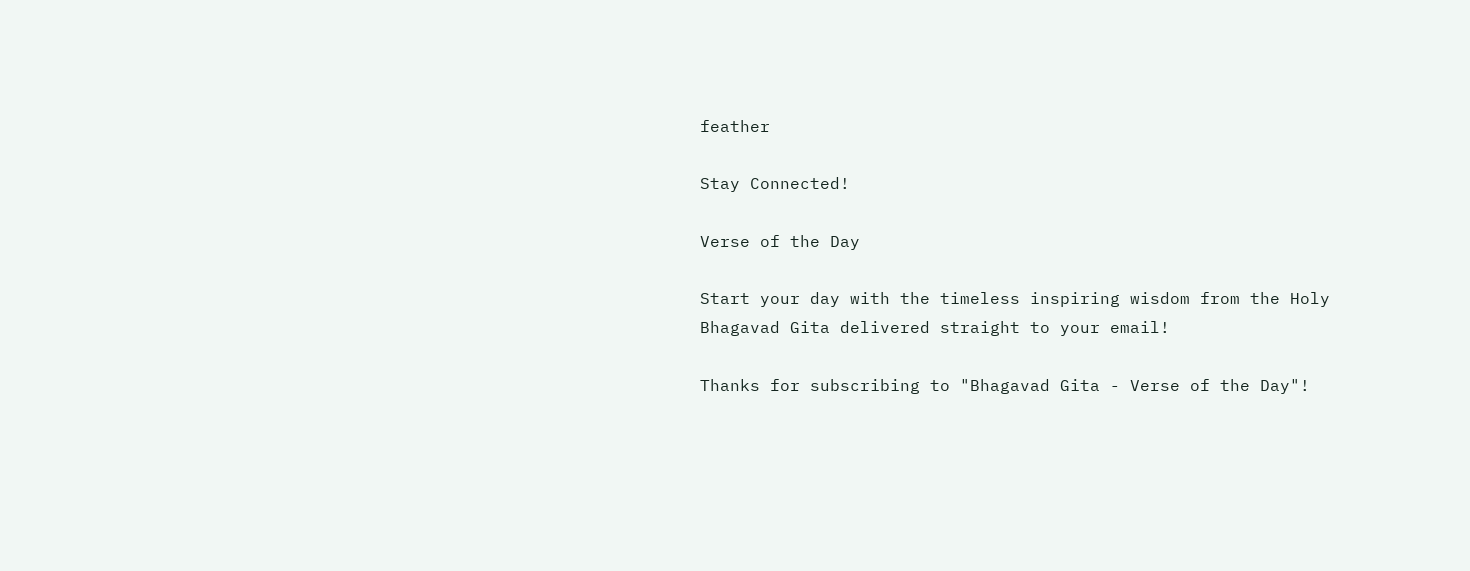feather

Stay Connected!

Verse of the Day

Start your day with the timeless inspiring wisdom from the Holy Bhagavad Gita delivered straight to your email!

Thanks for subscribing to "Bhagavad Gita - Verse of the Day"!